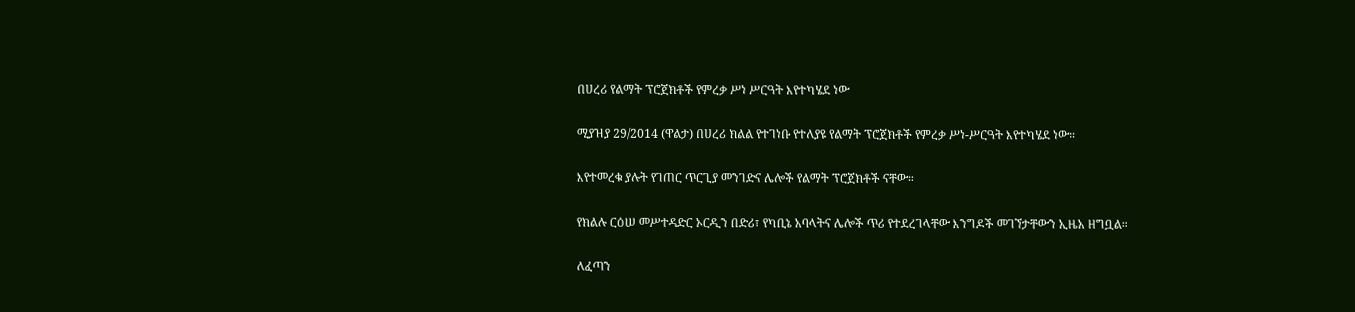በሀረሪ የልማት ፕሮጀክቶች የምረቃ ሥነ ሥርዓት እየተካሄደ ነው

ሚያዝያ 29/2014 (ዋልታ) በሀረሪ ክልል የተገነቡ የተለያዩ የልማት ፕሮጀክቶች የምረቃ ሥነ-ሥርዓት እየተካሄደ ነው።

እየተመረቁ ያሉት የገጠር ጥርጊያ መንገድና ሌሎች የልማት ፕሮጀክቶች ናቸው።

የክልሉ ርዕሠ መሥተዳድር ኦርዲን በድሪ፣ የካቢኔ አባላትና ሌሎች ጥሪ የተደረገላቸው እንግዶች መገኘታቸውን ኢዜአ ዘግቧል።

ለፈጣን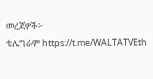መረጃዎች፦
ቴሌግራም https://t.me/WALTATVEth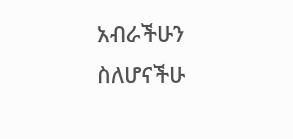አብራችሁን ስለሆናችሁ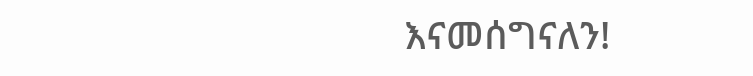እናመሰግናለን!